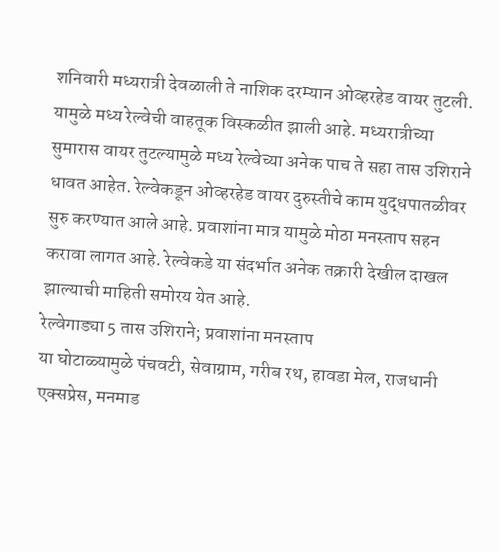शनिवारी मध्यरात्री देवळाली ते नाशिक दरम्यान ओव्हरहेड वायर तुटली. यामुळे मध्य रेल्वेची वाहतूक विस्कळीत झाली आहे. मध्यरात्रीच्या सुमारास वायर तुटल्यामुळे मध्य रेल्वेच्या अनेक पाच ते सहा तास उशिराने धावत आहेत. रेल्वेकडून ओव्हरहेड वायर दुरुस्तीचे काम युद्धपातळीवर सुरु करण्यात आले आहे. प्रवाशांना मात्र यामुळे मोठा मनस्ताप सहन करावा लागत आहे. रेल्वेकडे या संदर्भात अनेक तक्रारी देखील दाखल झाल्याची माहिती समोरय येत आहे.
रेल्वेगाड्या 5 तास उशिराने; प्रवाशांना मनस्ताप
या घोटाळ्यामुळे पंचवटी, सेवाग्राम, गरीब रथ, हावडा मेल, राजधानी एक्सप्रेस, मनमाड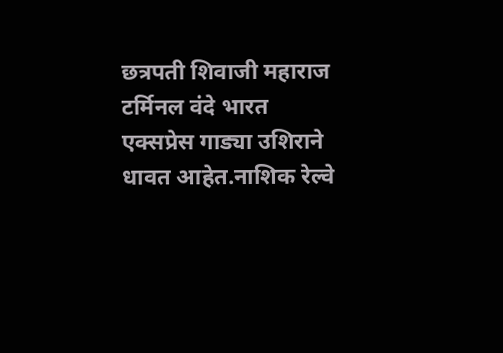छत्रपती शिवाजी महाराज टर्मिनल वंदे भारत एक्सप्रेस गाड्या उशिराने धावत आहेत.नाशिक रेल्वे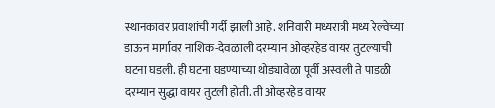स्थानकावर प्रवाशांची गर्दी झाली आहे. शनिवारी मध्यरात्री मध्य रेल्वेच्या डाऊन मार्गावर नाशिक-देवळाली दरम्यान ओव्हरहेड वायर तुटल्याची घटना घडली. ही घटना घडण्याच्या थोड्यावेळा पूर्वी अस्वली ते पाडळी दरम्यान सुद्धा वायर तुटली होती. ती ओव्हरहेड वायर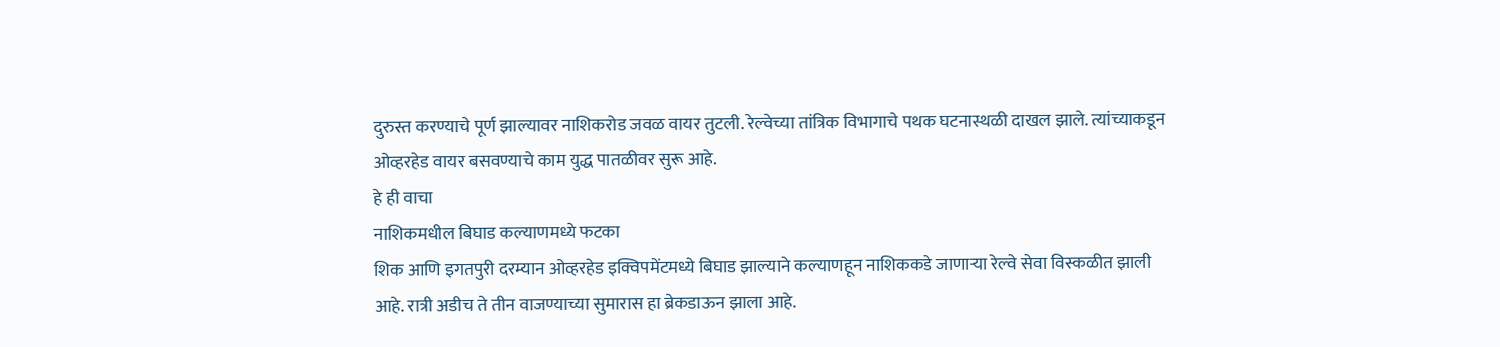दुरुस्त करण्याचे पूर्ण झाल्यावर नाशिकरोड जवळ वायर तुटली. रेल्वेच्या तांत्रिक विभागाचे पथक घटनास्थळी दाखल झाले. त्यांच्याकडून ओव्हरहेड वायर बसवण्याचे काम युद्ध पातळीवर सुरू आहे.
हे ही वाचा
नाशिकमधील बिघाड कल्याणमध्ये फटका
शिक आणि इगतपुरी दरम्यान ओव्हरहेड इक्विपमेंटमध्ये बिघाड झाल्याने कल्याणहून नाशिककडे जाणाऱ्या रेल्वे सेवा विस्कळीत झाली आहे. रात्री अडीच ते तीन वाजण्याच्या सुमारास हा ब्रेकडाऊन झाला आहे.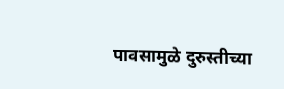पावसामुळे दुरुस्तीच्या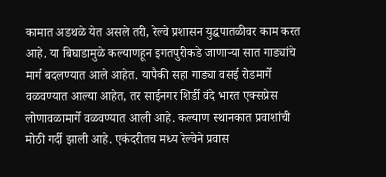कामात अडथळे येत असले तरी, रेल्वे प्रशासन युद्धपातळीवर काम करत आहे. या बिघाडामुळे कल्याणहून इगतपुरीकडे जाणाऱ्या सात गाड्यांचे मार्ग बदलण्यात आले आहेत. यापैकी सहा गाड्या वसई रोडमार्गे वळवण्यात आल्या आहेत, तर साईनगर शिर्डी वंदे भारत एक्सप्रेस लोणावळामार्गे वळवण्यात आली आहे. कल्याण स्थानकात प्रवाशांची मोठी गर्दी झाली आहे. एकंदरीतच मध्य रेल्वेने प्रवास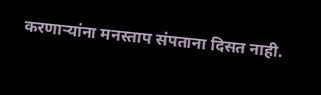करणाऱ्यांना मनस्ताप संपताना दिसत नाही.